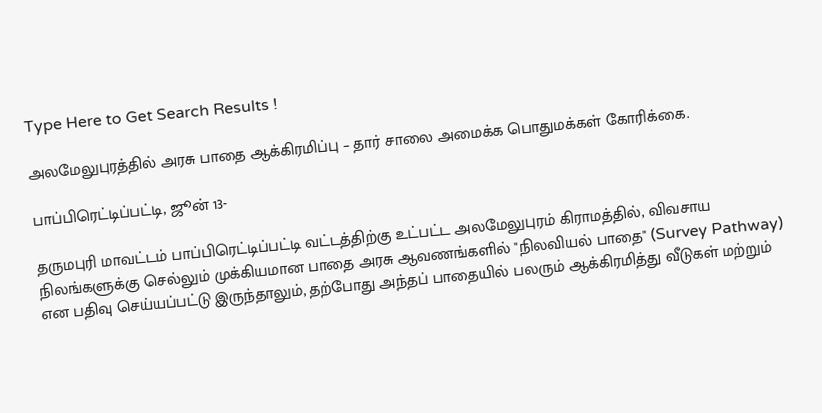Type Here to Get Search Results !

அலமேலுபுரத்தில் அரசு பாதை ஆக்கிரமிப்பு – தார் சாலை அமைக்க பொதுமக்கள் கோரிக்கை.

பாப்பிரெட்டிப்பட்டி, ஜூன் 13-

தருமபுரி மாவட்டம் பாப்பிரெட்டிப்பட்டி வட்டத்திற்கு உட்பட்ட அலமேலுபுரம் கிராமத்தில், விவசாய நிலங்களுக்கு செல்லும் முக்கியமான பாதை அரசு ஆவணங்களில் "நிலவியல் பாதை" (Survey Pathway) என பதிவு செய்யப்பட்டு இருந்தாலும், தற்போது அந்தப் பாதையில் பலரும் ஆக்கிரமித்து வீடுகள் மற்றும்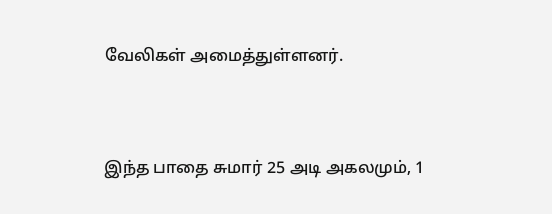வேலிகள் அமைத்துள்ளனர்.


இந்த பாதை சுமார் 25 அடி அகலமும், 1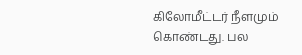கிலோமீட்டர் நீளமும் கொண்டது. பல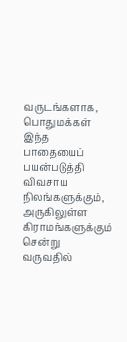வருடங்களாக, பொதுமக்கள் இந்த பாதையைப் பயன்படுத்தி விவசாய நிலங்களுக்கும், அருகிலுள்ள கிராமங்களுக்கும் சென்று வருவதில்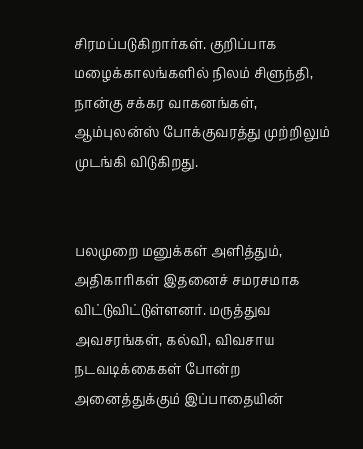சிரமப்படுகிறார்கள். குறிப்பாக மழைக்காலங்களில் நிலம் சிளுந்தி, நான்கு சக்கர வாகனங்கள், ஆம்புலன்ஸ் போக்குவரத்து முற்றிலும் முடங்கி விடுகிறது.


பலமுறை மனுக்கள் அளித்தும், அதிகாரிகள் இதனைச் சமரசமாக விட்டுவிட்டுள்ளனர். மருத்துவ அவசரங்கள், கல்வி, விவசாய நடவடிக்கைகள் போன்ற அனைத்துக்கும் இப்பாதையின்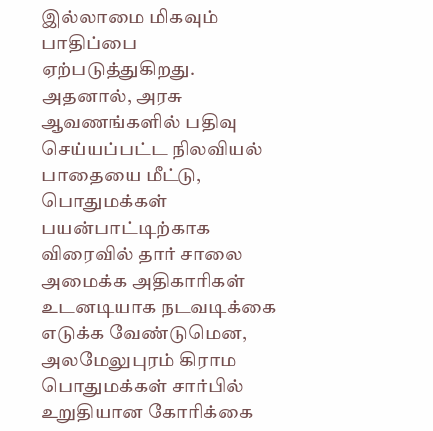இல்லாமை மிகவும் பாதிப்பை ஏற்படுத்துகிறது. அதனால், அரசு ஆவணங்களில் பதிவு செய்யப்பட்ட நிலவியல் பாதையை மீட்டு, பொதுமக்கள் பயன்பாட்டிற்காக விரைவில் தார் சாலை அமைக்க அதிகாரிகள் உடனடியாக நடவடிக்கை எடுக்க வேண்டுமென, அலமேலுபுரம் கிராம பொதுமக்கள் சார்பில் உறுதியான கோரிக்கை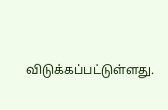விடுக்கப்பட்டுள்ளது.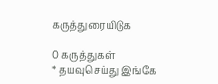கருத்துரையிடுக

0 கருத்துகள்
* தயவுசெய்து இங்கே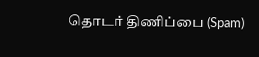தொடர் திணிப்பை (Spam)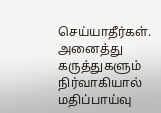செய்யாதீர்கள். அனைத்து கருத்துகளும் நிர்வாகியால் மதிப்பாய்வு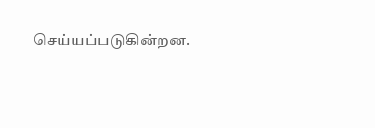செய்யப்படுகின்றன.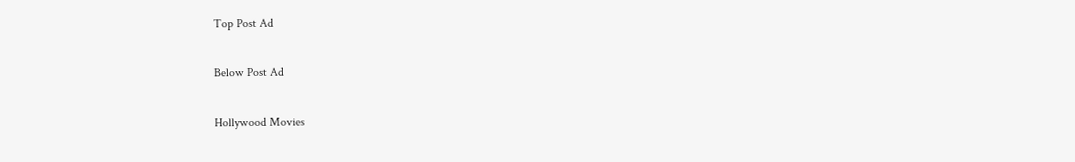Top Post Ad

Below Post Ad

Hollywood Movies